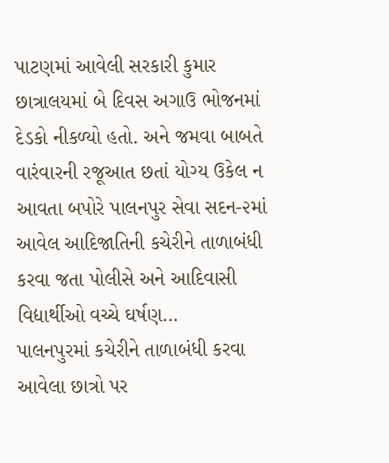પાટણમાં આવેલી સરકારી કુમાર છાત્રાલયમાં બે દિવસ અગાઉ ભોજનમાં દેડકો નીકળ્યો હતો. અને જમવા બાબતે વારંવારની રજૂઆત છતાં યોગ્ય ઉકેલ ન આવતા બપોરે પાલનપુર સેવા સદન-૨માં આવેલ આદિજાતિની કચેરીને તાળાબંધી કરવા જતા પોલીસે અને આદિવાસી વિદ્યાર્થીઓ વચ્ચે ઘર્ષણ…
પાલનપુરમાં કચેરીને તાળાબંધી કરવા આવેલા છાત્રો પર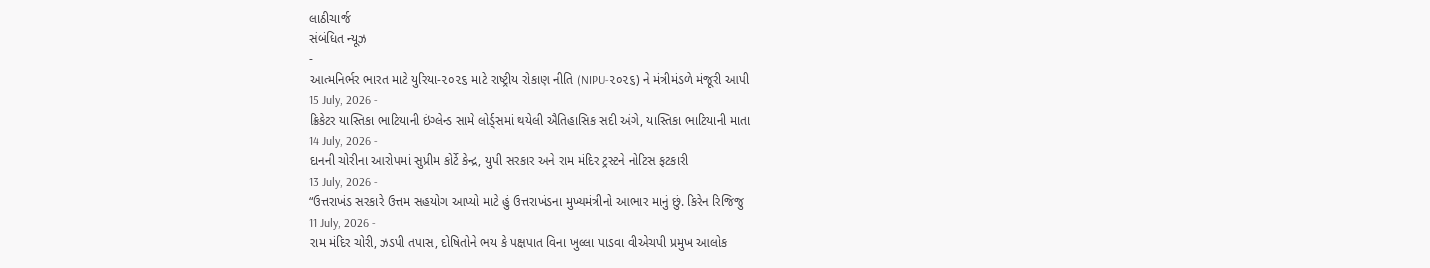લાઠીચાર્જ
સંબંધિત ન્યૂઝ
-
આત્મનિર્ભર ભારત માટે યુરિયા-૨૦૨૬ માટે રાષ્ટ્રીય રોકાણ નીતિ (NIPU-૨૦૨૬) ને મંત્રીમંડળે મંજૂરી આપી
15 July, 2026 -
ક્રિકેટર યાસ્તિકા ભાટિયાની ઇંગ્લેન્ડ સામે લોર્ડ્સમાં થયેલી ઐતિહાસિક સદી અંગે, યાસ્તિકા ભાટિયાની માતા
14 July, 2026 -
દાનની ચોરીના આરોપમાં સુપ્રીમ કોર્ટે કેન્દ્ર, યુપી સરકાર અને રામ મંદિર ટ્રસ્ટને નોટિસ ફટકારી
13 July, 2026 -
“ઉત્તરાખંડ સરકારે ઉત્તમ સહયોગ આપ્યો માટે હું ઉત્તરાખંડના મુખ્યમંત્રીનો આભાર માનું છું. કિરેન રિજિજુ
11 July, 2026 -
રામ મંદિર ચોરી, ઝડપી તપાસ, દોષિતોને ભય કે પક્ષપાત વિના ખુલ્લા પાડવા વીએચપી પ્રમુખ આલોક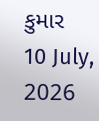કુમાર
10 July, 2026